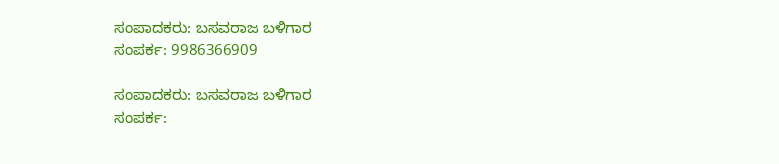ಸಂಪಾದಕರು: ಬಸವರಾಜ ಬಳಿಗಾರ
ಸಂಪರ್ಕ: 9986366909

ಸಂಪಾದಕರು: ಬಸವರಾಜ ಬಳಿಗಾರ
ಸಂಪರ್ಕ: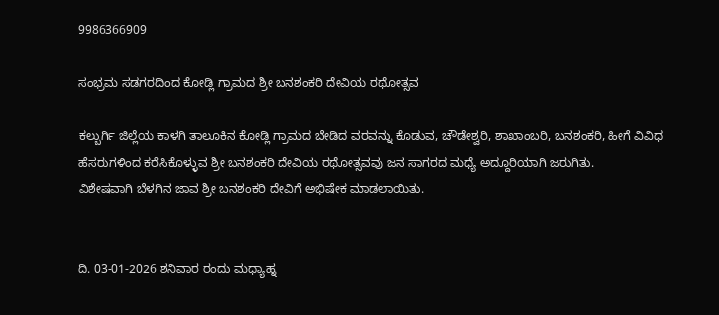9986366909

ಸಂಭ್ರಮ ಸಡಗರದಿಂದ ಕೋಡ್ಲಿ ಗ್ರಾಮದ ಶ್ರೀ ಬನಶಂಕರಿ ದೇವಿಯ ರಥೋತ್ಸವ

ಕಲ್ಬುರ್ಗಿ ಜಿಲ್ಲೆಯ ಕಾಳಗಿ ತಾಲೂಕಿನ ಕೋಡ್ಲಿ ಗ್ರಾಮದ ಬೇಡಿದ ವರವನ್ನು ಕೊಡುವ, ಚೌಡೇಶ್ವರಿ, ಶಾಖಾಂಬರಿ, ಬನಶಂಕರಿ, ಹೀಗೆ ವಿವಿಧ ಹೆಸರುಗಳಿಂದ ಕರೆಸಿಕೊಳ್ಳುವ ಶ್ರೀ ಬನಶಂಕರಿ ದೇವಿಯ ರಥೋತ್ಸವವು ಜನ ಸಾಗರದ ಮಧ್ಯೆ ಅದ್ದೂರಿಯಾಗಿ ಜರುಗಿತು.
ವಿಶೇಷವಾಗಿ ಬೆಳಗಿನ ಜಾವ ಶ್ರೀ ಬನಶಂಕರಿ ದೇವಿಗೆ ಅಭಿಷೇಕ ಮಾಡಲಾಯಿತು.


ದಿ. 03-01-2026 ಶನಿವಾರ ರಂದು ಮಧ್ಯಾಹ್ನ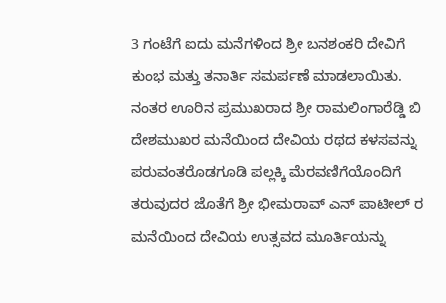3 ಗಂಟೆಗೆ ಐದು ಮನೆಗಳಿಂದ ಶ್ರೀ ಬನಶಂಕರಿ ದೇವಿಗೆ ಕುಂಭ ಮತ್ತು ತನಾರ್ತಿ ಸಮರ್ಪಣೆ ಮಾಡಲಾಯಿತು. ನಂತರ ಊರಿನ ಪ್ರಮುಖರಾದ ಶ್ರೀ ರಾಮಲಿಂಗಾರೆಡ್ಡಿ ಬಿ ದೇಶಮುಖರ ಮನೆಯಿಂದ ದೇವಿಯ ರಥದ ಕಳಸವನ್ನು ಪರುವಂತರೊಡಗೂಡಿ ಪಲ್ಲಕ್ಕಿ ಮೆರವಣಿಗೆಯೊಂದಿಗೆ ತರುವುದರ ಜೊತೆಗೆ ಶ್ರೀ ಭೀಮರಾವ್ ಎನ್ ಪಾಟೀಲ್ ರ ಮನೆಯಿಂದ ದೇವಿಯ ಉತ್ಸವದ ಮೂರ್ತಿಯನ್ನು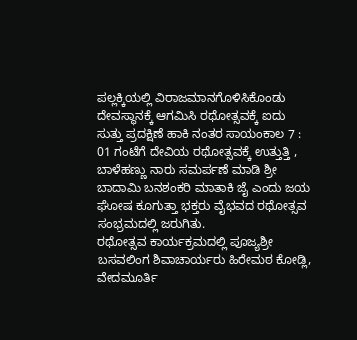ಪಲ್ಲಕ್ಕಿಯಲ್ಲಿ ವಿರಾಜಮಾನಗೊಳಿಸಿಕೊಂಡು ದೇವಸ್ಥಾನಕ್ಕೆ ಆಗಮಿಸಿ ರಥೋತ್ಸವಕ್ಕೆ ಐದು ಸುತ್ತು ಪ್ರದಕ್ಷಿಣೆ ಹಾಕಿ ನಂತರ ಸಾಯಂಕಾಲ 7 : 01 ಗಂಟೆಗೆ ದೇವಿಯ ರಥೋತ್ಸವಕ್ಕೆ ಉತ್ತುತ್ತಿ , ಬಾಳೆಹಣ್ಣು ನಾರು ಸಮರ್ಪಣೆ ಮಾಡಿ ಶ್ರೀ ಬಾದಾಮಿ ಬನಶಂಕರಿ ಮಾತಾಕಿ ಜೈ ಎಂದು ಜಯ ಘೋಷ ಕೂಗುತ್ತಾ ಭಕ್ತರು ವೈಭವದ ರಥೋತ್ಸವ ಸಂಭ್ರಮದಲ್ಲಿ ಜರುಗಿತು.
ರಥೋತ್ಸವ ಕಾರ್ಯಕ್ರಮದಲ್ಲಿ ಪೂಜ್ಯಶ್ರೀ ಬಸವಲಿಂಗ ಶಿವಾಚಾರ್ಯರು ಹಿರೇಮಠ ಕೋಡ್ಲಿ, ವೇದಮೂರ್ತಿ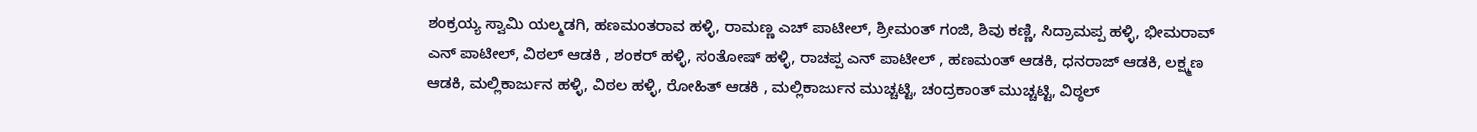ಶಂಕ್ರಯ್ಯ ಸ್ವಾಮಿ ಯಲ್ಮಡಗಿ, ಹಣಮಂತರಾವ ಹಳ್ಳಿ, ರಾಮಣ್ಣ ಎಚ್ ಪಾಟೀಲ್, ಶ್ರೀಮಂತ್ ಗಂಜಿ, ಶಿವು ಕಣ್ಣಿ, ಸಿದ್ರಾಮಪ್ಪ ಹಳ್ಳಿ, ಭೀಮರಾವ್ ಎನ್ ಪಾಟೀಲ್, ವಿಠಲ್ ಆಡಕಿ , ಶಂಕರ್ ಹಳ್ಳಿ, ಸಂತೋಷ್ ಹಳ್ಳಿ, ರಾಚಪ್ಪ ಎನ್ ಪಾಟೀಲ್ , ಹಣಮಂತ್ ಆಡಕಿ, ಧನರಾಜ್ ಆಡಕಿ, ಲಕ್ಷ್ಮಣ ಆಡಕಿ, ಮಲ್ಲಿಕಾರ್ಜುನ ಹಳ್ಳಿ, ವಿಠಲ ಹಳ್ಳಿ, ರೋಹಿತ್ ಆಡಕಿ , ಮಲ್ಲಿಕಾರ್ಜುನ ಮುಚ್ಚಟ್ಟಿ, ಚಂದ್ರಕಾಂತ್ ಮುಚ್ಚಟ್ಟಿ, ವಿಠ್ಠಲ್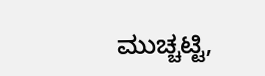ಮುಚ್ಚಟ್ಟಿ,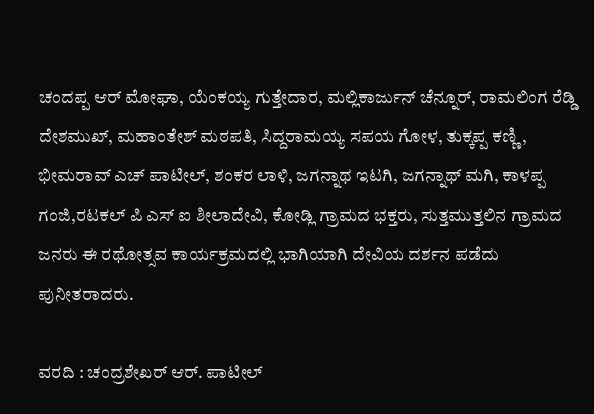ಚಂದಪ್ಪ ಆರ್ ಮೋಘಾ, ಯೆಂಕಯ್ಯ ಗುತ್ತೇದಾರ, ಮಲ್ಲಿಕಾರ್ಜುನ್ ಚೆನ್ನೂರ್, ರಾಮಲಿಂಗ ರೆಡ್ಡಿ ದೇಶಮುಖ್, ಮಹಾಂತೇಶ್ ಮಠಪತಿ, ಸಿದ್ದರಾಮಯ್ಯ ಸಪಯ ಗೋಳ, ತುಕ್ಕಪ್ಪ ಕಣ್ಣಿ , ಭೀಮರಾವ್ ಎಚ್ ಪಾಟೀಲ್, ಶಂಕರ ಲಾಳಿ, ಜಗನ್ನಾಥ ಇಟಗಿ, ಜಗನ್ನಾಥ್ ಮಗಿ, ಕಾಳಪ್ಪ ಗಂಜಿ,ರಟಕಲ್ ಪಿ ಎಸ್ ಐ ಶೀಲಾದೇವಿ, ಕೋಡ್ಲಿ ಗ್ರಾಮದ ಭಕ್ತರು, ಸುತ್ತಮುತ್ತಲಿನ ಗ್ರಾಮದ ಜನರು ಈ ರಥೋತ್ಸವ ಕಾರ್ಯಕ್ರಮದಲ್ಲಿ ಭಾಗಿಯಾಗಿ ದೇವಿಯ ದರ್ಶನ ಪಡೆದು ಪುನೀತರಾದರು.

ವರದಿ : ಚಂದ್ರಶೇಖರ್ ಆರ್. ಪಾಟೀಲ್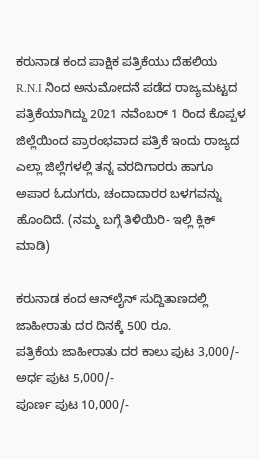ಕರುನಾಡ ಕಂದ ಪಾಕ್ಷಿಕ ಪತ್ರಿಕೆಯು ದೆಹಲಿಯ R.N.I ನಿಂದ ಅನುಮೋದನೆ ಪಡೆದ ರಾಜ್ಯಮಟ್ಟದ ಪತ್ರಿಕೆಯಾಗಿದ್ದು 2021 ನವೆಂಬರ್ 1 ರಿಂದ ಕೊಪ್ಪಳ ಜಿಲ್ಲೆಯಿಂದ ಪ್ರಾರಂಭವಾದ ಪತ್ರಿಕೆ ಇಂದು ರಾಜ್ಯದ ಎಲ್ಲಾ ಜಿಲ್ಲೆಗಳಲ್ಲಿ ತನ್ನ ವರದಿಗಾರರು ಹಾಗೂ ಅಪಾರ ಓದುಗರು, ಚಂದಾದಾರರ ಬಳಗವನ್ನು ಹೊಂದಿದೆ. (ನಮ್ಮ ಬಗ್ಗೆ ತಿಳಿಯಿರಿ- ಇಲ್ಲಿ ಕ್ಲಿಕ್‌ ಮಾಡಿ)

ಕರುನಾಡ ಕಂದ ಆನ್‌ಲೈನ್‌ ಸುದ್ದಿತಾಣದಲ್ಲಿ ಜಾಹೀರಾತು ದರ ದಿನಕ್ಕೆ 500 ರೂ.
ಪತ್ರಿಕೆಯ ಜಾಹೀರಾತು ದರ ಕಾಲು ಪುಟ 3,000/-
ಅರ್ಧ ಪುಟ 5,000/-
ಪೂರ್ಣ ಪುಟ 10,000/-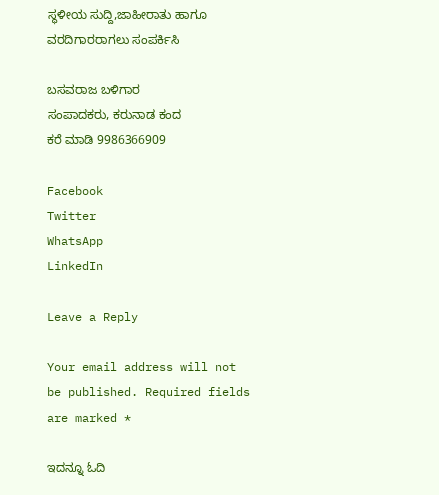ಸ್ಥಳೀಯ ಸುದ್ದಿ,ಜಾಹೀರಾತು ಹಾಗೂ ವರದಿಗಾರರಾಗಲು ಸಂಪರ್ಕಿಸಿ

ಬಸವರಾಜ ಬಳಿಗಾರ
ಸಂಪಾದಕರು, ಕರುನಾಡ ಕಂದ
ಕರೆ ಮಾಡಿ 9986366909

Facebook
Twitter
WhatsApp
LinkedIn

Leave a Reply

Your email address will not be published. Required fields are marked *

ಇದನ್ನೂ ಓದಿ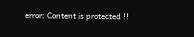error: Content is protected !!